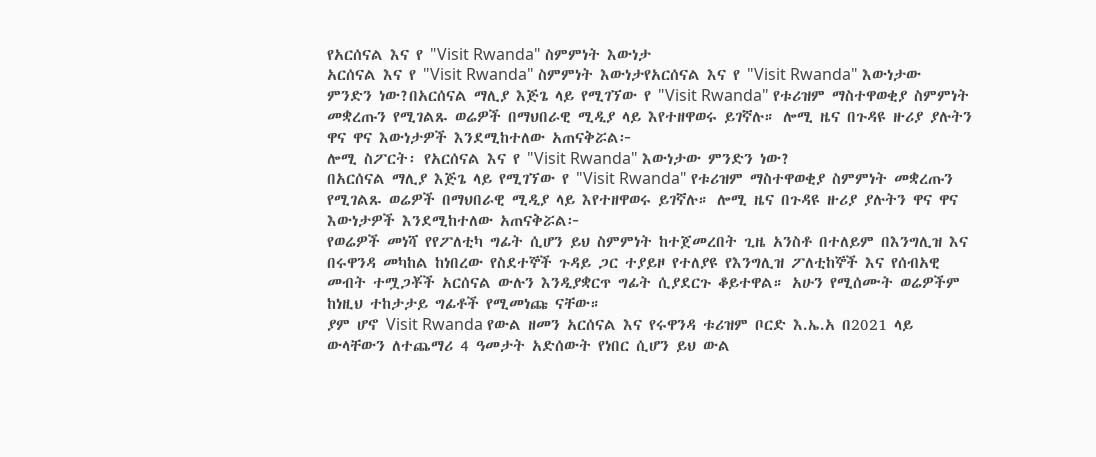የአርሰናል እና የ "Visit Rwanda" ስምምነት እውነታ
አርሰናል እና የ "Visit Rwanda" ስምምነት እውነታየአርሰናል እና የ "Visit Rwanda" እውነታው ምንድን ነው?በአርሰናል ማሊያ እጅጌ ላይ የሚገኘው የ "Visit Rwanda" የቱሪዝም ማስተዋወቂያ ስምምነት መቋረጡን የሚገልጹ ወሬዎች በማህበራዊ ሚዲያ ላይ እየተዘዋወሩ ይገኛሉ። ሎሚ ዜና በጉዳዩ ዙሪያ ያሉትን ዋና ዋና እውነታዎች እንደሚከተለው አጠናቅሯል፦
ሎሚ ስፖርት፡ የአርሰናል እና የ "Visit Rwanda" እውነታው ምንድን ነው?
በአርሰናል ማሊያ እጅጌ ላይ የሚገኘው የ "Visit Rwanda" የቱሪዝም ማስተዋወቂያ ስምምነት መቋረጡን የሚገልጹ ወሬዎች በማህበራዊ ሚዲያ ላይ እየተዘዋወሩ ይገኛሉ። ሎሚ ዜና በጉዳዩ ዙሪያ ያሉትን ዋና ዋና እውነታዎች እንደሚከተለው አጠናቅሯል፦
የወሬዎች መነሻ የየፖለቲካ ግፊት ሲሆን ይህ ስምምነት ከተጀመረበት ጊዜ አንስቶ በተለይም በእንግሊዝ እና በሩዋንዳ መካከል ከነበረው የስደተኞች ጉዳይ ጋር ተያይዞ የተለያዩ የእንግሊዝ ፖለቲከኞች እና የሰብአዊ መብት ተሟጋቾች አርሰናል ውሉን እንዲያቋርጥ ግፊት ሲያደርጉ ቆይተዋል። አሁን የሚሰሙት ወሬዎችም ከነዚህ ተከታታይ ግፊቶች የሚመነጩ ናቸው።
ያም ሆኖ Visit Rwanda የውል ዘመን አርሰናል እና የሩዋንዳ ቱሪዝም ቦርድ እ.ኤ.አ በ2021 ላይ ውላቸውን ለተጨማሪ 4 ዓመታት አድሰውት የነበር ሲሆን ይህ ውል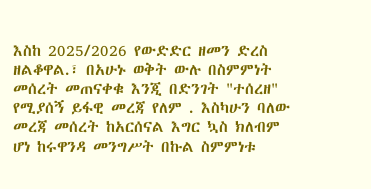እስከ 2025/2026 የውድድር ዘመን ድረስ ዘልቆዋል.፣ በአሁኑ ወቅት ውሉ በስምምነት መሰረት መጠናቀቁ እንጂ በድንገት "ተሰረዘ" የሚያሰኝ ይፋዊ መረጃ የለም . እስካሁን ባለው መረጃ መሰረት ከአርሰናል እግር ኳስ ክለብም ሆነ ከሩዋንዳ መንግሥት በኩል ስምምነቱ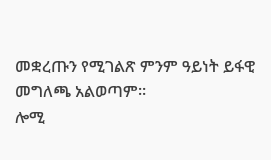መቋረጡን የሚገልጽ ምንም ዓይነት ይፋዊ መግለጫ አልወጣም።
ሎሚ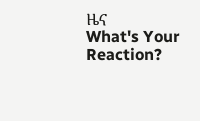ዜና
What's Your Reaction?